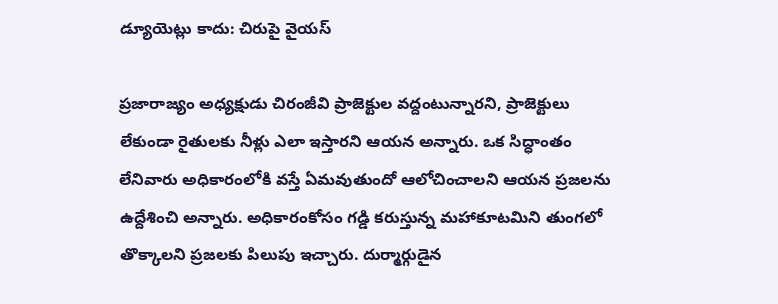డ్యూయెట్లు కాదు: చిరుపై వైయస్

ప్రజారాజ్యం అధ్యక్షుడు చిరంజీవి ప్రాజెక్టుల వద్దంటున్నారని, ప్రాజెక్టులు లేకుండా రైతులకు నీళ్లు ఎలా ఇస్తారని ఆయన అన్నారు. ఒక సిద్ధాంతం లేనివారు అధికారంలోకి వస్తే ఏమవుతుందో ఆలోచించాలని ఆయన ప్రజలను ఉద్దేశించి అన్నారు. అధికారంకోసం గడ్డి కరుస్తున్న మహాకూటమిని తుంగలో తొక్కాలని ప్రజలకు పిలుపు ఇచ్చారు. దుర్మార్గుడైన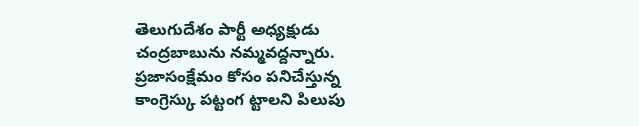తెలుగుదేశం పార్టీ అధ్యక్షుడు చంద్రబాబును నమ్మవద్దన్నారు. ప్రజాసంక్షేమం కోసం పనిచేస్తున్న కాంగ్రెస్కు పట్టంగ ట్టాలని పిలుపు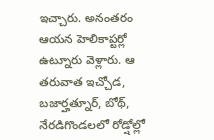ఇచ్చారు. అనంతరం ఆయన హెలికాప్టర్లో ఉట్నూరు వెళ్లారు. ఆ తరువాత ఇచ్చోడ, బజార్హత్నూర్, బోథ్, నేరడిగొండలలో రోడ్షోల్లో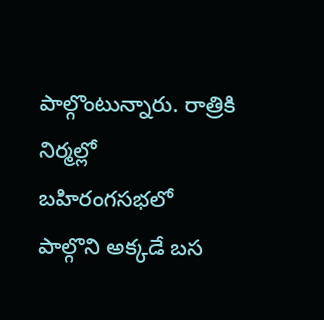పాల్గొంటున్నారు. రాత్రికి నిర్మల్లో బహిరంగసభలో పాల్గొని అక్కడే బస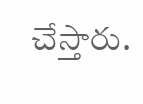చేస్తారు.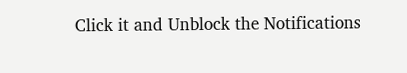Click it and Unblock the Notifications